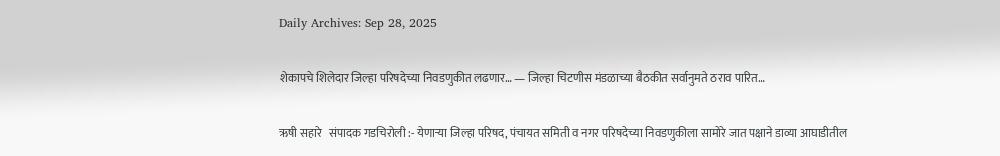Daily Archives: Sep 28, 2025

शेकापचे शिलेदार जिल्हा परिषदेच्या निवडणुकीत लढणार… — जिल्हा चिटणीस मंडळाच्या बैठकीत सर्वानुमते ठराव पारित…

ऋषी सहारे   संपादक गडचिरोली :- येणाऱ्या जिल्हा परिषद, पंचायत समिती व नगर परिषदेच्या निवडणुकीला सामोरे जात पक्षाने डाव्या आघाडीतील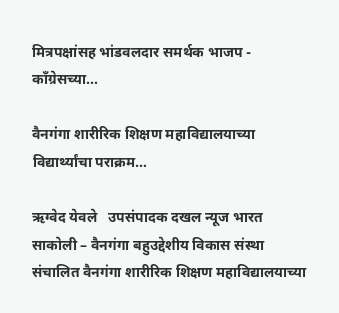मित्रपक्षांसह भांडवलदार समर्थक भाजप - कॉंग्रेसच्या...

वैनगंगा शारीरिक शिक्षण महाविद्यालयाच्या विद्यार्थ्यांचा पराक्रम…

ऋग्वेद येवले   उपसंपादक दखल न्यूज भारत  साकोली – वैनगंगा बहुउद्देशीय विकास संस्था संचालित वैनगंगा शारीरिक शिक्षण महाविद्यालयाच्या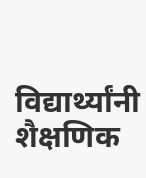विद्यार्थ्यांनी शैक्षणिक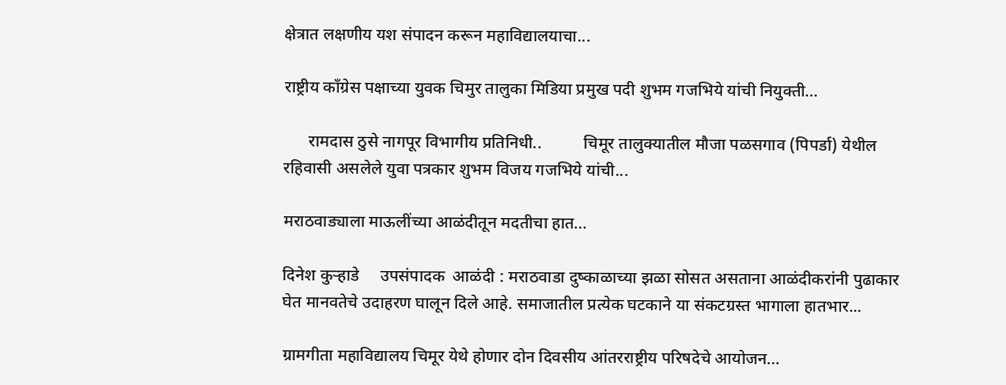क्षेत्रात लक्षणीय यश संपादन करून महाविद्यालयाचा...

राष्ट्रीय काँग्रेस पक्षाच्या युवक चिमुर तालुका मिडिया प्रमुख पदी शुभम गजभिये यांची नियुक्ती…

      रामदास ठुसे नागपूर विभागीय प्रतिनिधी..          चिमूर तालुक्यातील मौजा पळसगाव (पिपर्डा) येथील रहिवासी असलेले युवा पत्रकार शुभम विजय गजभिये यांची...

मराठवाड्याला माऊलींच्या आळंदीतून मदतीचा हात…

दिनेश कुऱ्हाडे     उपसंपादक  आळंदी : मराठवाडा दुष्काळाच्या झळा सोसत असताना आळंदीकरांनी पुढाकार घेत मानवतेचे उदाहरण घालून दिले आहे. समाजातील प्रत्येक घटकाने या संकटग्रस्त भागाला हातभार...

ग्रामगीता महाविद्यालय चिमूर येथे होणार दोन दिवसीय आंतरराष्ट्रीय परिषदेचे आयोजन…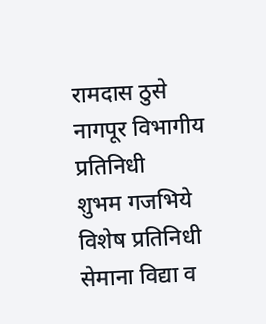रामदास ठुसे  नागपूर विभागीय प्रतिनिधी      शुभम गजभिये        विशेष प्रतिनिधी               सेमाना विद्या व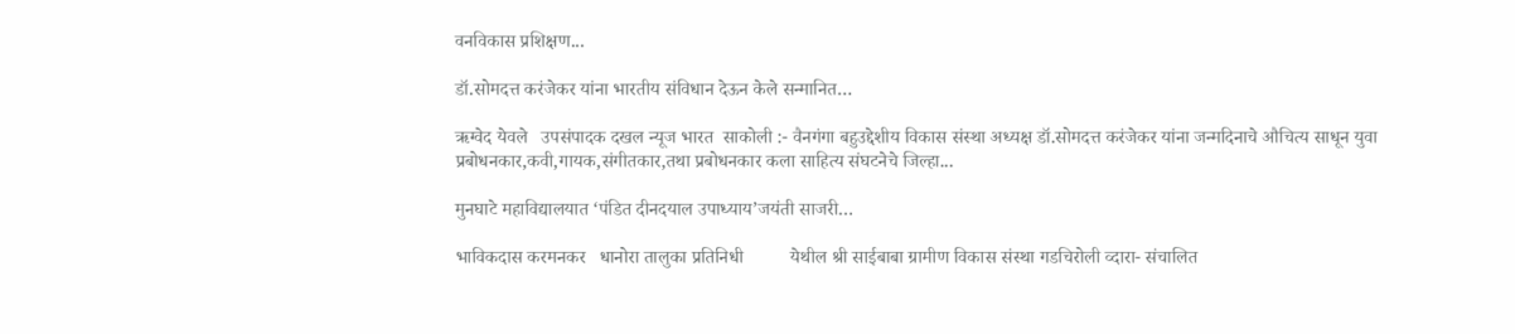वनविकास प्रशिक्षण...

डॉ.सोमदत्त करंजेकर यांना भारतीय संविधान देऊन केले सन्मानित…

ऋग्वेद येवले   उपसंपादक दखल न्यूज भारत  साकोली :- वैनगंगा बहुउद्देशीय विकास संस्था अध्यक्ष डॉ.सोमदत्त करंजेकर यांना जन्मदिनाचे औचित्य साधून युवा प्रबोधनकार,कवी,गायक,संगीतकार,तथा प्रबोधनकार कला साहित्य संघटनेचे जिल्हा...

मुनघाटे महाविद्यालयात ‘पंडित दीनदयाल उपाध्याय’जयंती साजरी…

भाविकदास करमनकर   धानोरा तालुका प्रतिनिधी          येथील श्री साईबाबा ग्रामीण विकास संस्था गडचिरोली व्दारा- संचालित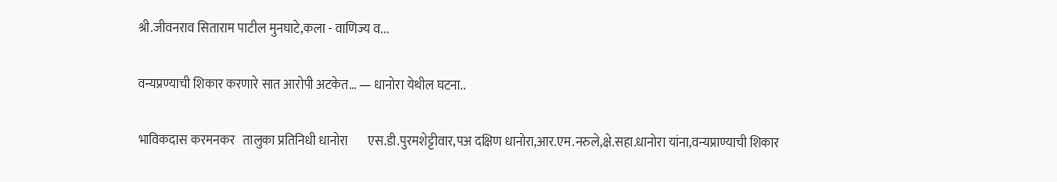श्री.जीवनराव सिताराम पाटील मुनघाटे,कला - वाणिज्य व...

वन्यप्रण्याची शिकार करणारे सात आरोपी अटकेत… — धानोरा येथील घटना..

भाविकदास करमनकर   तालुका प्रतिनिधी धानोरा        एस.डी.पुरमशेट्टीवार,पअ दक्षिण धानोरा,आर.एम.नरुले,क्षे.सहा.धानोरा यांना,वन्यप्राण्याची शिकार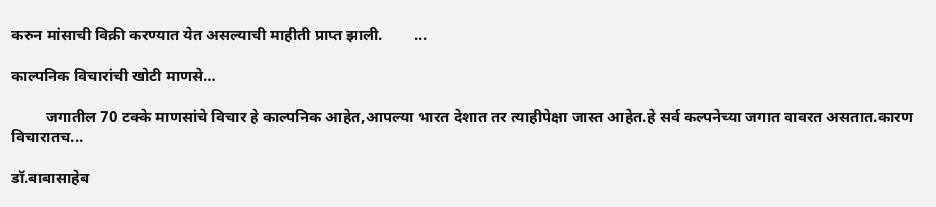करुन मांसाची विक्री करण्यात येत असल्याची माहीती प्राप्त झाली.        ...

काल्पनिक विचारांची खोटी माणसे…

         जगातील 70 टक्के माणसांचे विचार हे काल्पनिक आहेत,आपल्या भारत देशात तर त्याहीपेक्षा जास्त आहेत.हे सर्व कल्पनेच्या जगात वावरत असतात.कारण विचारातच...

डॉ.बाबासाहेब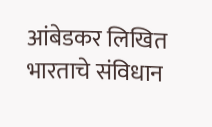आंबेडकर लिखित भारताचे संविधान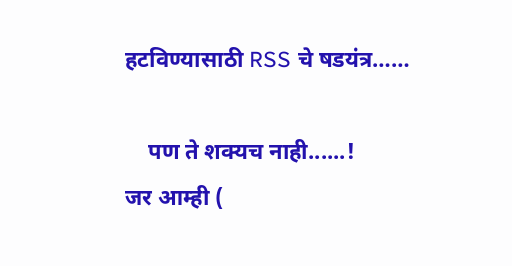हटविण्यासाठी RSS चे षडयंत्र……

    पण ते शक्यच नाही......!         जर आम्ही (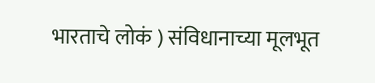भारताचे लोकं ) संविधानाच्या मूलभूत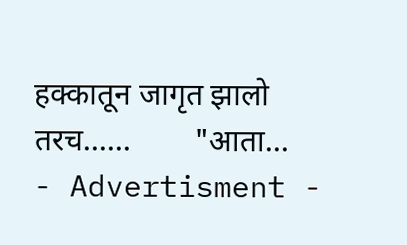हक्कातून जागृत झालो तरच......        "आता...
- Advertisment -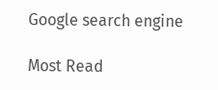Google search engine

Most Read